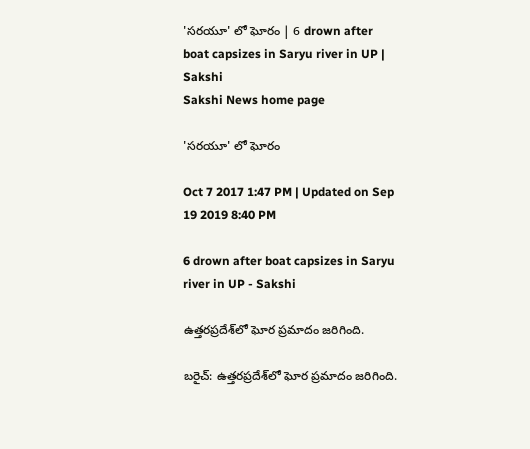'సరయూ' లో ఘోరం | 6 drown after boat capsizes in Saryu river in UP | Sakshi
Sakshi News home page

'సరయూ' లో ఘోరం

Oct 7 2017 1:47 PM | Updated on Sep 19 2019 8:40 PM

6 drown after boat capsizes in Saryu river in UP - Sakshi

ఉత్తరప్రదేశ్‌లో ఘోర ప్రమాదం జరిగింది.

బరైచ్‌: ఉత్తరప్రదేశ్‌లో ఘోర ప్రమాదం జరిగింది.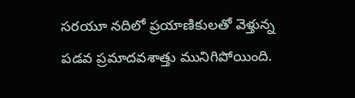సరయూ నదిలో ప్రయాణికులతో వెళ్తున్న పడవ ప్రమాదవశాత్తు మునిగిపోయింది.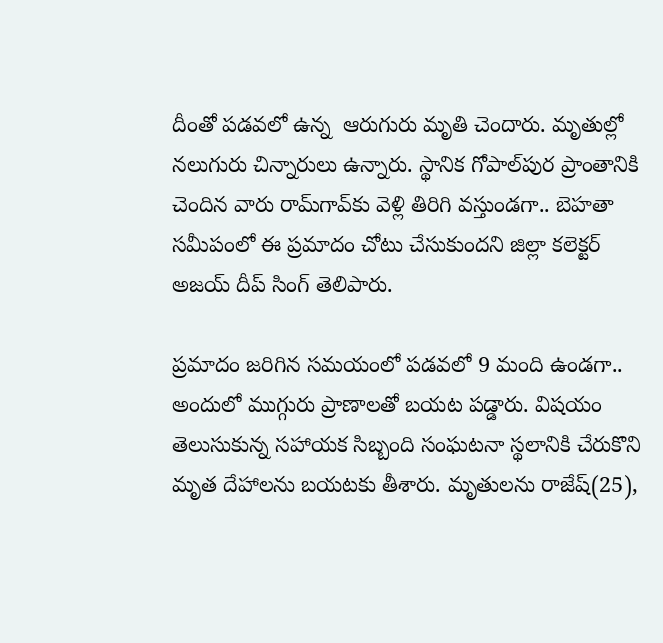దీంతో పడవలో ఉన్న  ఆరుగురు మృతి చెందారు. మృతుల్లో నలుగురు చిన్నారులు ఉన్నారు. స్థానిక గోపాల్‌పుర ప్రాంతానికి చెందిన వారు రామ్‌గావ్‌కు వెళ్లి తిరిగి వస్తుండగా.. బెహతా సమీపంలో ఈ ప్రమాదం చోటు చేసుకుందని జిల్లా కలెక్టర్‌ అజయ్‌ దీప్‌ సింగ్‌ తెలిపారు.

ప్రమాదం జరిగిన సమయంలో పడవలో 9 మంది ఉండగా.. అందులో ముగ్గురు ప్రాణాలతో బయట పడ్డారు. విషయం తెలుసుకున్న సహాయక సిబ్బంది సంఘటనా స్థలానికి చేరుకొని మృత దేహాలను బయటకు తీశారు. మృతులను రాజేష్‌(25),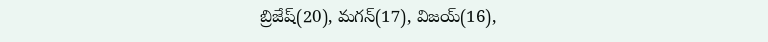బ్రిజేష్‌(20), మగన్‌(17), విజయ్‌(16),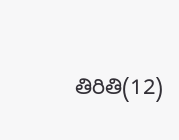తిరితి(12)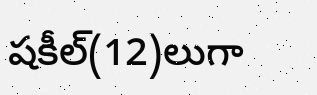షకీల్‌(12)లుగా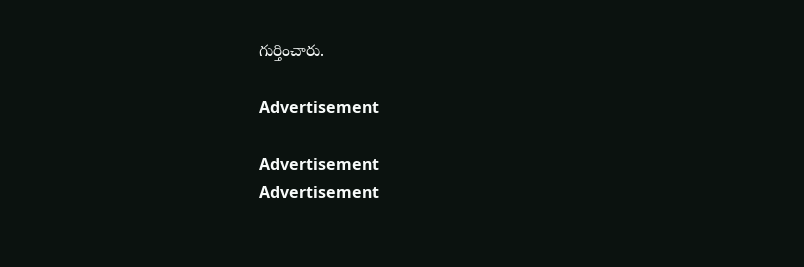గుర్తించారు.

Advertisement

Advertisement
Advertisement